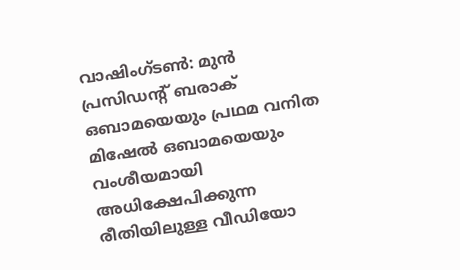വാഷിംഗ്ടൺ: മുൻ പ്രസിഡന്റ് ബരാക് ഒബാമയെയും പ്രഥമ വനിത മിഷേൽ ഒബാമയെയും വംശീയമായി അധിക്ഷേപിക്കുന്ന രീതിയിലുള്ള വീഡിയോ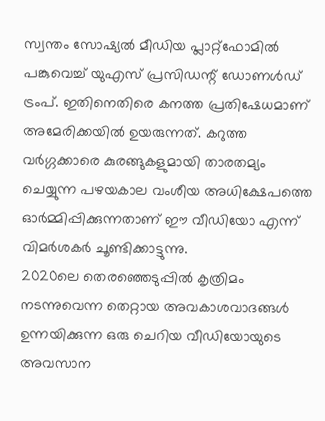സ്വന്തം സോഷ്യൽ മീഡിയ പ്ലാറ്റ്ഫോമിൽ പങ്കുവെച്ച് യുഎസ് പ്രസിഡന്റ് ഡോണൾഡ് ട്രംപ്. ഇതിനെതിരെ കനത്ത പ്രതിഷേധമാണ് അമേരിക്കയിൽ ഉയരുന്നത്. കറുത്ത വർഗ്ഗക്കാരെ കുരങ്ങുകളുമായി താരതമ്യം ചെയ്യുന്ന പഴയകാല വംശീയ അധിക്ഷേപത്തെ ഓർമ്മിപ്പിക്കുന്നതാണ് ഈ വീഡിയോ എന്ന് വിമർശകർ ചൂണ്ടിക്കാട്ടുന്നു.
2020ലെ തെരഞ്ഞെടുപ്പിൽ കൃത്രിമം നടന്നുവെന്ന തെറ്റായ അവകാശവാദങ്ങൾ ഉന്നയിക്കുന്ന ഒരു ചെറിയ വീഡിയോയുടെ അവസാന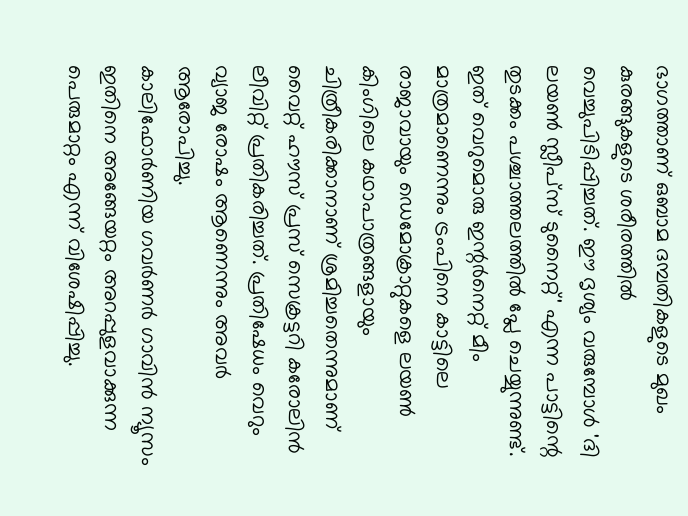ഭാഗത്താണ് ഒബാമ ദമ്പതികളുടെ മുഖം കുരങ്ങുകളുടെ ശരീരത്തിൽ വെച്ചുപിടിപ്പിച്ചത്. ഈ ദൃശ്യം വരുമ്പോൾ 'ദി ലയൺ സ്ലീപ്സ് ടുനൈറ്റ്' എന്ന പാട്ടിന്റെ തുടക്കം പശ്ചാത്തലത്തിൽ പ്ലേ ചെയ്യുന്നുണ്ട്. ഇത് വെറുമൊരു ഇന്റർനെറ്റ് മീം മാത്രമാണെന്നും ട്രംപിനെ കാട്ടിലെ രാജാവായും ഡെമോക്രാറ്റുകളെ ലയൺ കിംഗിലെ കഥാപാത്രങ്ങളായും ചിത്രീകരിക്കാനാണ് ശ്രമിച്ചതെന്നുമാണ് വൈറ്റ് ഹൗസ് പ്രസ് സെക്രട്ടറി കരോലിൻ ലീവിറ്റ് പ്രതികരിച്ചത്. പ്രതിഷേധം വെറും വ്യാജ രോഷം ആണെന്നും അവർ ആരോപിച്ചു.
കാലിഫോർണിയ ഗവർണർ ഗാവിൻ ന്യൂസം ഇതിനെ അങ്ങേയറ്റം അറപ്പുളവാക്കുന്ന പെരുമാറ്റം എന്ന് വിശേഷിപ്പിച്ചു.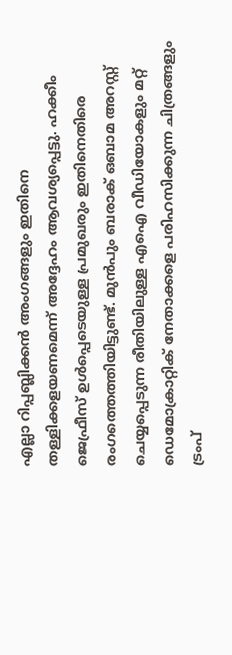എല്ലാ റിപ്പബ്ലിക്കൻ അംഗങ്ങളും ഇതിനെ തള്ളിക്കളയണമെന്ന് അദ്ദേഹം ആവശ്യപ്പെട്ടു. ഹക്കീം ജെഫ്രീസ് ഉൾപ്പെടെയുള്ള പ്രമുഖരും ഇതിനെതിരെ രംഗത്തെത്തിയിട്ടുണ്ട്. മുൻപും ബരാക് ഒബാമ അറസ്റ്റ് ചെയ്യപ്പെടുന്ന രീതിയിലുള്ള എഐ വീഡിയോകളും മറ്റ് ഡെമോക്രാറ്റിക് നേതാക്കളെ പരിഹസിക്കുന്ന ചിത്രങ്ങളും ട്രംപ്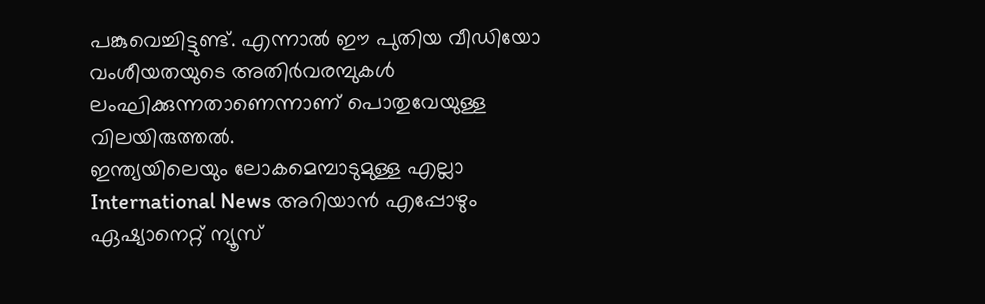പങ്കുവെച്ചിട്ടുണ്ട്. എന്നാൽ ഈ പുതിയ വീഡിയോ വംശീയതയുടെ അതിർവരമ്പുകൾ ലംഘിക്കുന്നതാണെന്നാണ് പൊതുവേയുള്ള വിലയിരുത്തൽ.
ഇന്ത്യയിലെയും ലോകമെമ്പാടുമുള്ള എല്ലാ International News അറിയാൻ എപ്പോഴും ഏഷ്യാനെറ്റ് ന്യൂസ്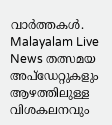വാർത്തകൾ. Malayalam Live News തത്സമയ അപ്ഡേറ്റുകളും ആഴത്തിലുള്ള വിശകലനവും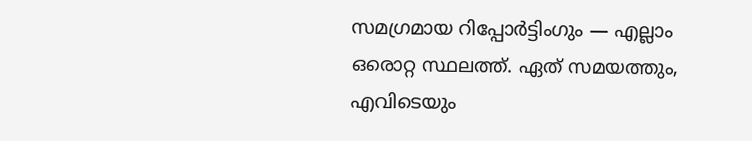സമഗ്രമായ റിപ്പോർട്ടിംഗും — എല്ലാം ഒരൊറ്റ സ്ഥലത്ത്. ഏത് സമയത്തും, എവിടെയും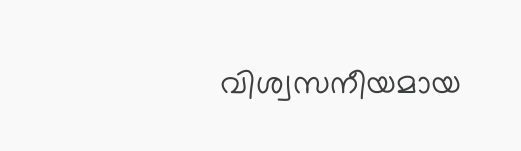വിശ്വസനീയമായ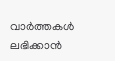വാർത്തകൾ ലഭിക്കാൻ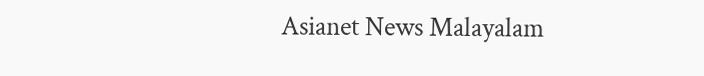Asianet News Malayalam